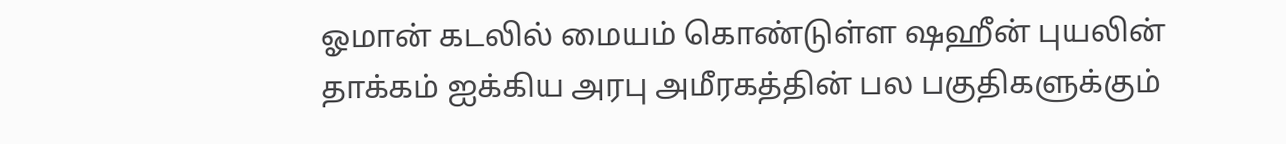ஓமான் கடலில் மையம் கொண்டுள்ள ஷஹீன் புயலின் தாக்கம் ஐக்கிய அரபு அமீரகத்தின் பல பகுதிகளுக்கும்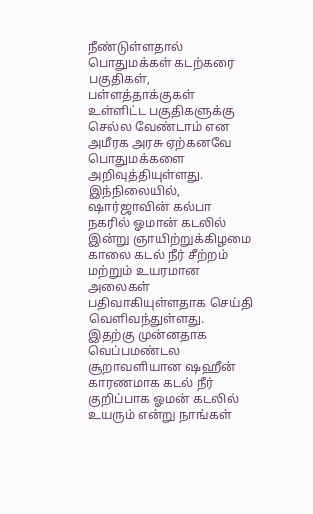நீண்டுள்ளதால் பொதுமக்கள் கடற்கரை பகுதிகள், பள்ளத்தாக்குகள் உள்ளிட்ட பகுதிகளுக்கு செல்ல வேண்டாம் என அமீரக அரசு ஏற்கனவே பொதுமக்களை அறிவுத்தியுள்ளது.
இந்நிலையில், ஷார்ஜாவின் கல்பா நகரில் ஓமான் கடலில் இன்று ஞாயிற்றுக்கிழமை காலை கடல் நீர் சீற்றம் மற்றும் உயரமான அலைகள் பதிவாகியுள்ளதாக செய்தி வெளிவந்துள்ளது.
இதற்கு முன்னதாக வெப்பமண்டல சூறாவளியான ஷஹீன் காரணமாக கடல் நீர் குறிப்பாக ஓமன் கடலில் உயரும் என்று நாங்கள்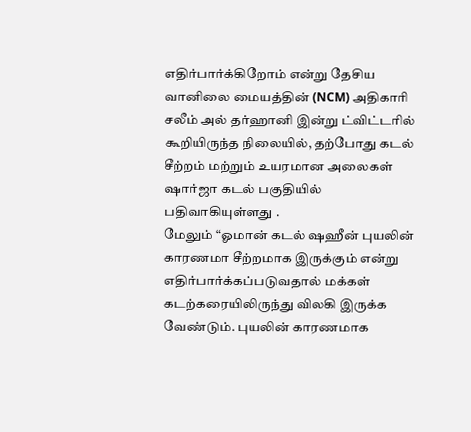எதிர்பார்க்கிறோம் என்று தேசிய வானிலை மையத்தின் (NCM) அதிகாரி சலீம் அல் தர்ஹானி இன்று ட்விட்டரில் கூறியிருந்த நிலையில், தற்போது கடல் சீற்றம் மற்றும் உயரமான அலைகள் ஷார்ஜா கடல் பகுதியில் பதிவாகியுள்ளது .
மேலும் “ஓமான் கடல் ஷஹீன் புயலின் காரணமா சீற்றமாக இருக்கும் என்று எதிர்பார்க்கப்படுவதால் மக்கள் கடற்கரையிலிருந்து விலகி இருக்க வேண்டும். புயலின் காரணமாக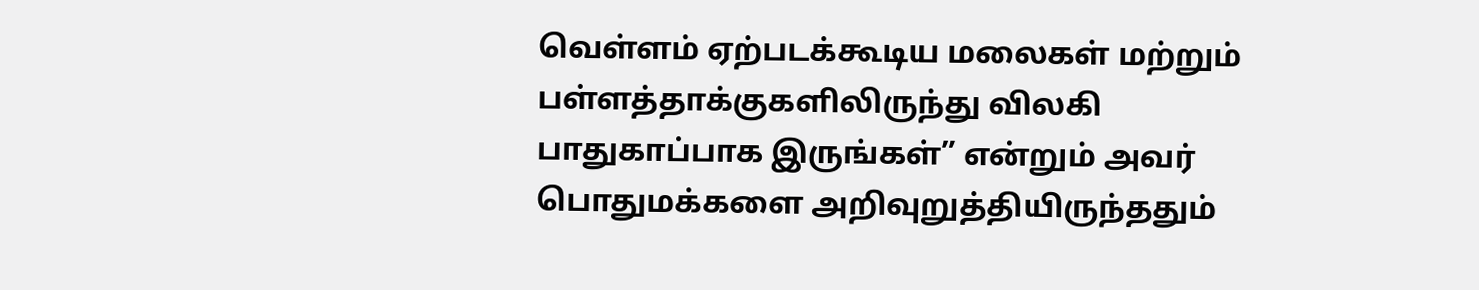வெள்ளம் ஏற்படக்கூடிய மலைகள் மற்றும் பள்ளத்தாக்குகளிலிருந்து விலகி பாதுகாப்பாக இருங்கள்” என்றும் அவர் பொதுமக்களை அறிவுறுத்தியிருந்ததும்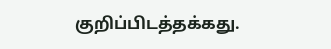குறிப்பிடத்தக்கது.